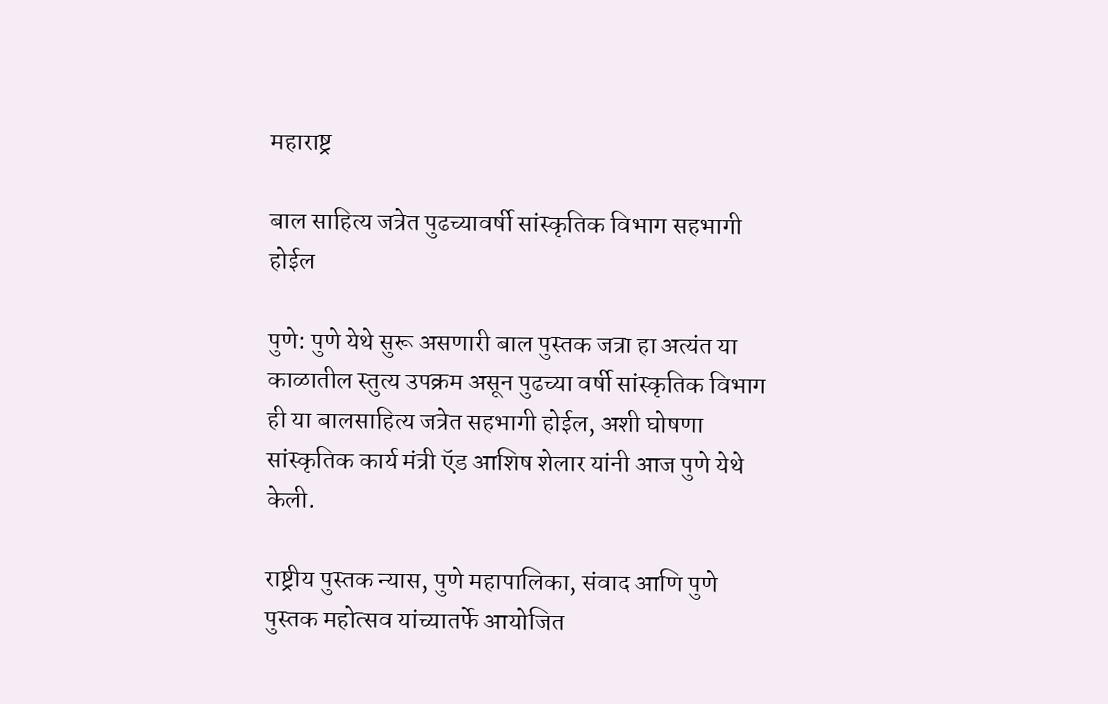महाराष्ट्र

बाल साहित्य जत्रेत पुढच्यावर्षी सांस्कृतिक विभाग सहभागी होईल

पुणे: पुणे येथे सुरू असणारी बाल पुस्तक जत्रा हा अत्यंत या काळातील स्तुत्य उपक्रम असून पुढच्या वर्षी सांस्कृतिक विभाग ही या बालसाहित्य जत्रेत सहभागी होईल, अशी घोषणा सांस्कृतिक कार्य मंत्री ऍड आशिष शेलार यांनी आज पुणे येथे केली.

राष्ट्रीय पुस्तक न्यास, पुणे महापालिका, संवाद आणि पुणे पुस्तक महोत्सव यांच्यातर्फे आयोजित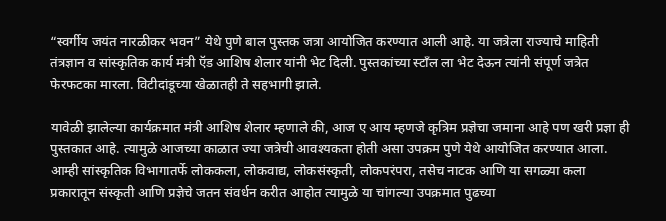“स्वर्गीय जयंत नारळीकर भवन” येथे पुणे बाल पुस्तक जत्रा आयोजित करण्यात आली आहे. या जत्रेला राज्याचे माहिती तंत्रज्ञान व सांस्कृतिक कार्य मंत्री ऍड आशिष शेलार यांनी भेट दिली. पुस्तकांच्या स्टाँल ला भेट देऊन त्यांनी संपूर्ण जत्रेत फेरफटका मारला. विटीदांडूच्या खेळातही ते सहभागी झाले.

यावेळी झालेल्या कार्यक्रमात मंत्री आशिष शेलार म्हणाले की, आज ए आय म्हणजे कृत्रिम प्रज्ञेचा जमाना आहे पण खरी प्रज्ञा ही पुस्तकात आहे. त्यामुळे आजच्या काळात ज्या जत्रेची आवश्यकता होती असा उपक्रम पुणे येथे आयोजित करण्यात आला. आम्ही सांस्कृतिक विभागातर्फे लोककला, लोकवाद्य, लोकसंस्कृती, लोकपरंपरा, तसेच नाटक आणि या सगळ्या कला प्रकारातून संस्कृती आणि प्रज्ञेचे जतन संवर्धन करीत आहोत त्यामुळे या चांगल्या उपक्रमात पुढच्या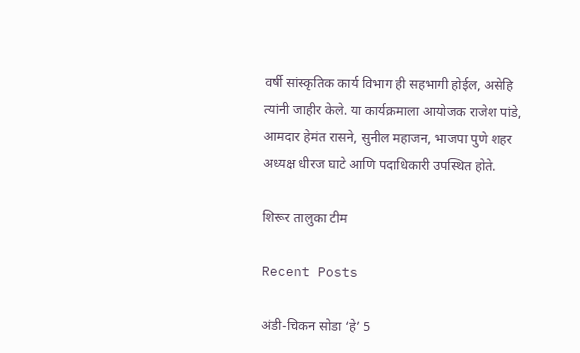वर्षी सांस्कृतिक कार्य विभाग ही सहभागी होईल, असेहि त्यांनी जाहीर केले. या कार्यक्रमाला आयोजक राजेश पांडे, आमदार हेमंत रासने, सुनील महाजन, भाजपा पुणे शहर अध्यक्ष धीरज घाटे आणि पदाधिकारी उपस्थित होते.

शिरूर तालुका टीम

Recent Posts

अंडी-चिकन सोडा ‘हे’ 5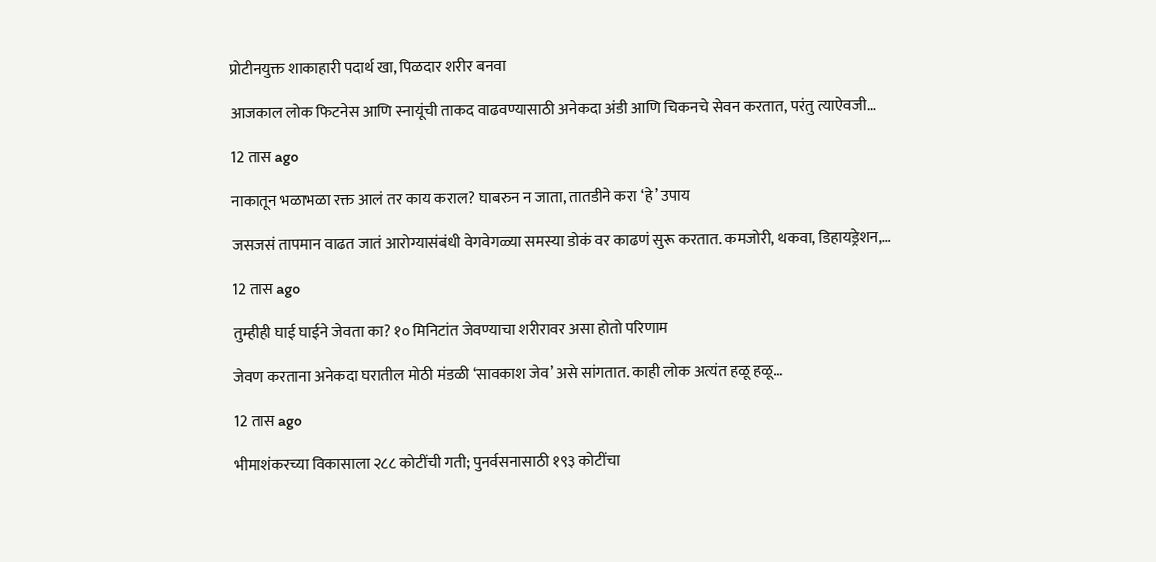प्रोटीनयुक्त शाकाहारी पदार्थ खा, पिळदार शरीर बनवा

आजकाल लोक फिटनेस आणि स्नायूंची ताकद वाढवण्यासाठी अनेकदा अंडी आणि चिकनचे सेवन करतात, परंतु त्याऐवजी…

12 तास ago

नाकातून भळाभळा रक्त आलं तर काय कराल? घाबरुन न जाता, तातडीने करा ‘हे’ उपाय

जसजसं तापमान वाढत जातं आरोग्यासंबंधी वेगवेगळ्या समस्या डोकं वर काढणं सुरू करतात. कमजोरी, थकवा, डिहायड्रेशन,…

12 तास ago

तुम्हीही घाई घाईने जेवता का? १० मिनिटांत जेवण्याचा शरीरावर असा होतो परिणाम

जेवण करताना अनेकदा घरातील मोठी मंडळी ‘सावकाश जेव’ असे सांगतात. काही लोक अत्यंत हळू हळू…

12 तास ago

भीमाशंकरच्या विकासाला २८८ कोटींची गती; पुनर्वसनासाठी १९३ कोटींचा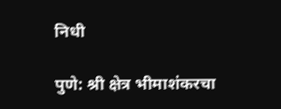निधी

पुणे: श्री क्षेत्र भीमाशंकरचा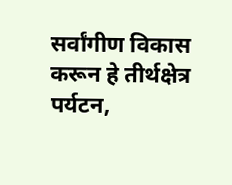सर्वांगीण विकास करून हे तीर्थक्षेत्र पर्यटन,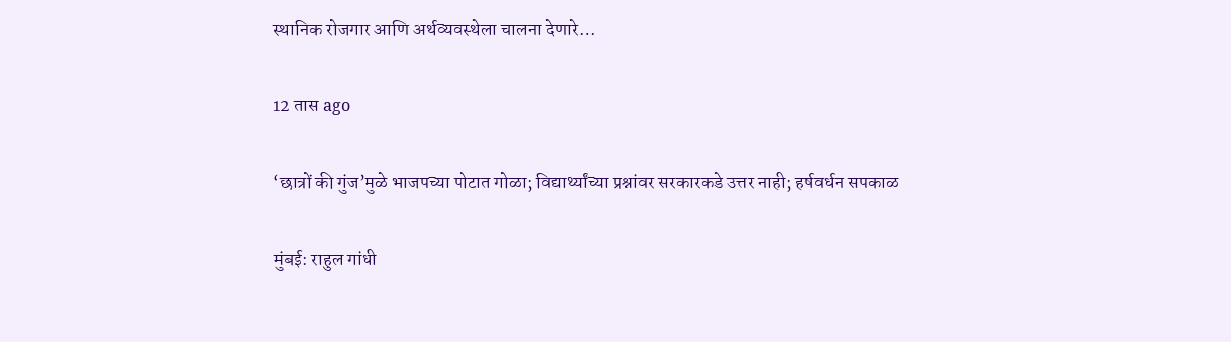स्थानिक रोजगार आणि अर्थव्यवस्थेला चालना देणारे…

12 तास ago

‘छात्रों की गुंज’मुळे भाजपच्या पोटात गोळा; विद्यार्थ्यांच्या प्रश्नांवर सरकारकडे उत्तर नाही; हर्षवर्धन सपकाळ

मुंबई: राहुल गांधी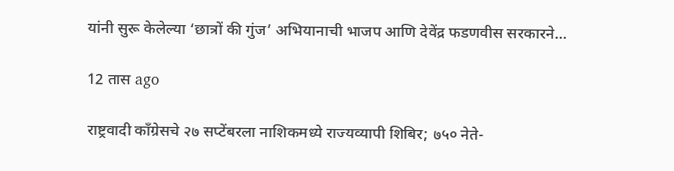यांनी सुरू केलेल्या ‘छात्रों की गुंज’ अभियानाची भाजप आणि देवेंद्र फडणवीस सरकारने…

12 तास ago

राष्ट्रवादी काँग्रेसचे २७ सप्टेंबरला नाशिकमध्ये राज्यव्यापी शिबिर; ७५० नेते-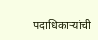पदाधिकाऱ्यांची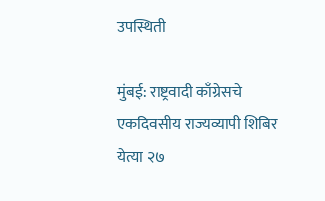उपस्थिती

मुंबई: राष्ट्रवादी काँग्रेसचे एकदिवसीय राज्यव्यापी शिबिर येत्या २७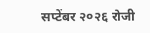सप्टेंबर २०२६ रोजी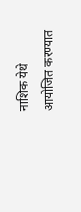नाशिक येथे आयोजित करण्यात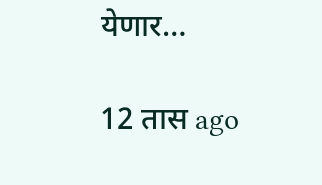येणार…

12 तास ago